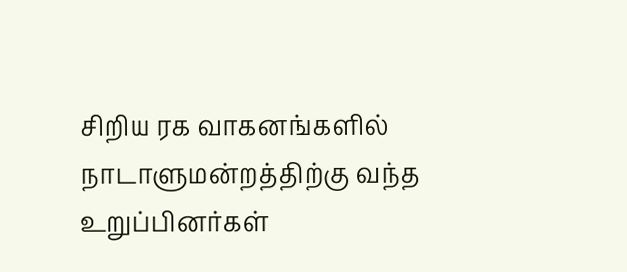சிறிய ரக வாகனங்களில் நாடாளுமன்றத்திற்கு வந்த உறுப்பினர்கள்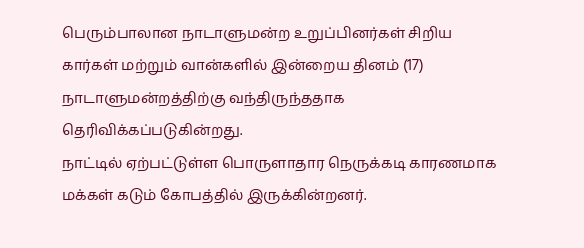பெரும்பாலான நாடாளுமன்ற உறுப்பினர்கள் சிறிய கார்கள் மற்றும் வான்களில் இன்றைய தினம் (17) நாடாளுமன்றத்திற்கு வந்திருந்ததாக தெரிவிக்கப்படுகின்றது.
நாட்டில் ஏற்பட்டுள்ள பொருளாதார நெருக்கடி காரணமாக மக்கள் கடும் கோபத்தில் இருக்கின்றனர்.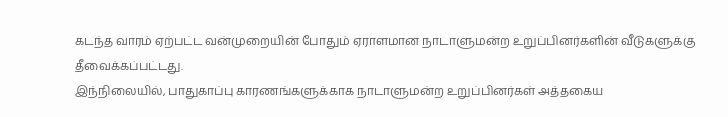கடந்த வாரம் ஏற்பட்ட வன்முறையின் போதும் ஏராளமான நாடாளுமன்ற உறுப்பினர்களின் வீடுகளுக்கு தீவைக்கப்பட்டது.
இந்நிலையில், பாதுகாப்பு காரணங்களுக்காக நாடாளுமன்ற உறுப்பினர்கள் அத்தகைய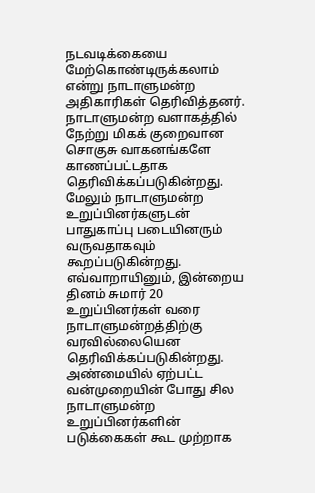நடவடிக்கையை மேற்கொண்டிருக்கலாம் என்று நாடாளுமன்ற அதிகாரிகள் தெரிவித்தனர். நாடாளுமன்ற வளாகத்தில் நேற்று மிகக் குறைவான சொகுசு வாகனங்களே காணப்பட்டதாக தெரிவிக்கப்படுகின்றது.
மேலும் நாடாளுமன்ற உறுப்பினர்களுடன் பாதுகாப்பு படையினரும் வருவதாகவும் கூறப்படுகின்றது. எவ்வாறாயினும், இன்றைய தினம் சுமார் 20 உறுப்பினர்கள் வரை நாடாளுமன்றத்திற்கு வரவில்லையென தெரிவிக்கப்படுகின்றது.
அண்மையில் ஏற்பட்ட வன்முறையின் போது சில நாடாளுமன்ற உறுப்பினர்களின் படுக்கைகள் கூட முற்றாக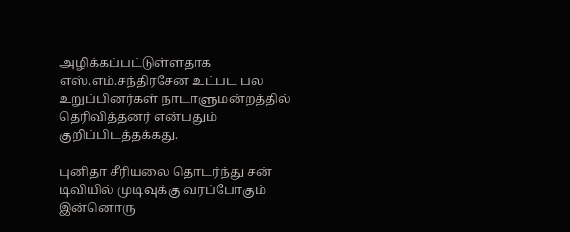அழிக்கப்பட்டுள்ளதாக எஸ்.எம்.சந்திரசேன உட்பட பல உறுப்பினர்கள் நாடாளுமன்றத்தில் தெரிவித்தனர் என்பதும் குறிப்பிடத்தக்கது.

புனிதா சீரியலை தொடர்ந்து சன் டிவியில் முடிவுக்கு வரப்போகும் இன்னொரு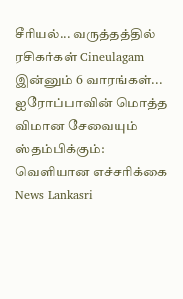சீரியல்... வருத்தத்தில் ரசிகர்கள் Cineulagam
இன்னும் 6 வாரங்கள்... ஐரோப்பாவின் மொத்த விமான சேவையும் ஸ்தம்பிக்கும்: வெளியான எச்சரிக்கை News Lankasri